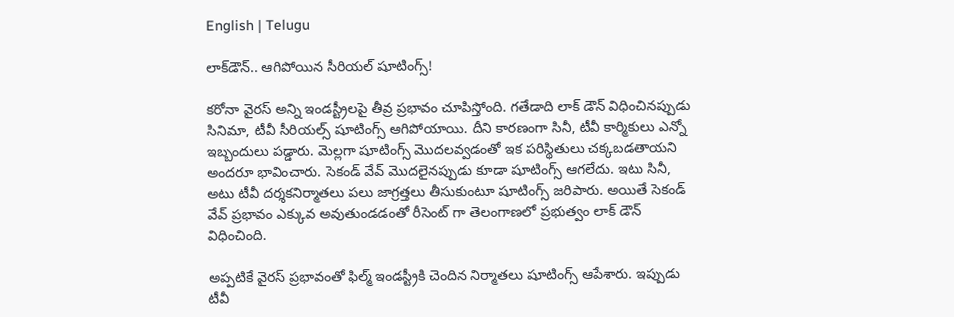English | Telugu

లాక్‌డౌన్‌.. ఆగిపోయిన సీరియల్ షూటింగ్స్!

కరోనా వైరస్ అన్ని ఇండస్ట్రీలపై తీవ్ర ప్రభావం చూపిస్తోంది. గతేడాది లాక్ డౌన్ విధించినప్పుడు సినిమా, టీవీ సీరియల్స్ షూటింగ్స్ ఆగిపోయాయి. దీని కారణంగా సినీ, టీవీ కార్మికులు ఎన్నో ఇబ్బందులు పడ్డారు. మెల్లగా షూటింగ్స్ మొదలవ్వడంతో ఇక పరిస్థితులు చక్కబడతాయని అందరూ భావించారు. సెకండ్ వేవ్ మొదలైనప్పుడు కూడా షూటింగ్స్ ఆగలేదు. ఇటు సినీ, అటు టీవీ దర్శకనిర్మాతలు పలు జాగ్రత్తలు తీసుకుంటూ షూటింగ్స్ జరిపారు. అయితే సెకండ్ వేవ్ ప్రభావం ఎక్కువ అవుతుండడంతో రీసెంట్ గా తెలంగాణలో ప్ర‌భుత్వం లాక్ డౌన్ విధించింది.

అప్పటికే వైరస్ ప్రభావంతో ఫిల్మ్ ఇండస్ట్రీకి చెందిన నిర్మాతలు షూటింగ్స్ ఆపేశారు. ఇప్పుడు టీవీ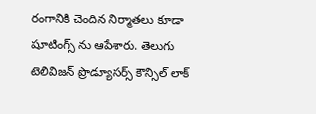రంగానికి చెందిన నిర్మాతలు కూడా షూటింగ్స్ ను ఆపేశారు. తెలుగు టెలివిజన్ ప్రొడ్యూసర్స్ కౌన్సిల్ లాక్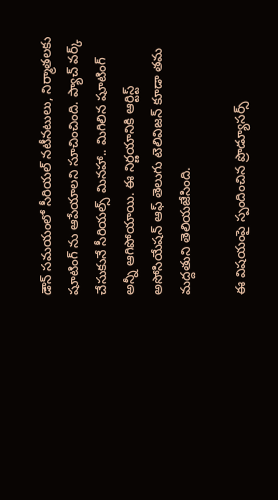డౌన్ సమయంలో సీరియల్ నటీనటులు, నిర్మాతలకు షూటింగ్ ను ఆపేయాలని సూచించింది. ప్యాచ్ వర్క్ చేసుకునే సీరియల్స్ మినహా.. మిగిలిన షూటింగ్ అన్నీ ఆగిపోయాయి. ఈ నిర్ణయానికి ఆర్టిస్ట్ అసోసియేషన్ ఆఫ్ తెలుగు టెలివిజన్ కూడా తమ మద్దతుని తెలియజేసింది.

ఈ విషయంపై స్పందించిన ప్రొడ్యూసర్స్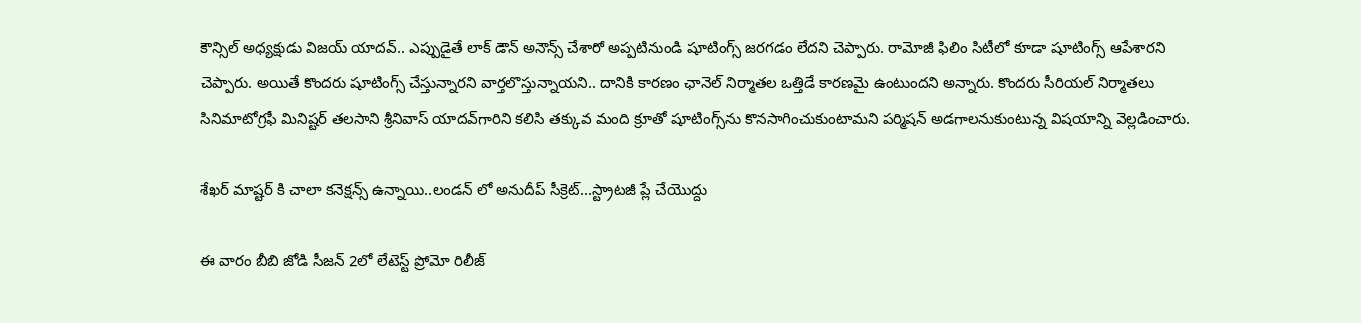కౌన్సిల్ అధ్యక్షుడు విజయ్ యాదవ్.. ఎప్పుడైతే లాక్ డౌన్ అనౌన్స్ చేశారో అప్పటినుండి షూటింగ్స్ జరగడం లేదని చెప్పారు. రామోజీ ఫిలిం సిటీలో కూడా షూటింగ్స్ ఆపేశారని చెప్పారు. అయితే కొందరు షూటింగ్స్ చేస్తున్నారని వార్తలొస్తున్నాయని.. దానికి కారణం ఛానెల్ నిర్మాతల ఒత్తిడే కారణమై ఉంటుందని అన్నారు. కొంద‌రు సీరియ‌ల్ నిర్మాత‌లు సినిమాటోగ్ర‌ఫీ మినిష్ట‌ర్ త‌ల‌సాని శ్రీనివాస్ యాద‌వ్‌గారిని క‌లిసి త‌క్కువ మంది క్రూతో షూటింగ్స్‌ను కొన‌సాగించుకుంటామ‌ని ప‌ర్మిష‌న్ అడగాలనుకుంటున్న విషయాన్ని వెల్లడించారు.

శేఖర్ మాష్టర్ కి చాలా కనెక్షన్స్ ఉన్నాయి..లండన్ లో అనుదీప్ సీక్రెట్...స్ట్రాటజీ ప్లే చేయొద్దు

ఈ వారం బీబి జోడి సీజన్ 2లో లేటెస్ట్ ప్రోమో రిలీజ్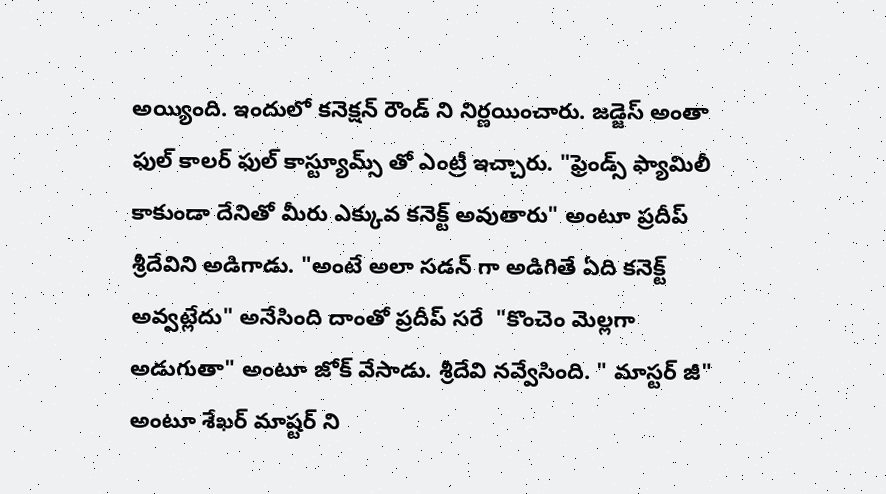అయ్యింది. ఇందులో కనెక్షన్ రౌండ్ ని నిర్ణయించారు. జడ్జెస్ అంతా ఫుల్ కాలర్ ఫుల్ కాస్ట్యూమ్స్ తో ఎంట్రీ ఇచ్చారు. "ఫ్రెండ్స్ ఫ్యామిలీ కాకుండా దేనితో మీరు ఎక్కువ కనెక్ట్ అవుతారు" అంటూ ప్రదీప్ శ్రీదేవిని అడిగాడు. "అంటే అలా సడన్ గా అడిగితే ఏది కనెక్ట్ అవ్వట్లేదు" అనేసింది దాంతో ప్రదీప్ సరే  "కొంచెం మెల్లగా అడుగుతా" అంటూ జోక్ వేసాడు. శ్రీదేవి నవ్వేసింది. " మాస్టర్ జీ" అంటూ శేఖర్ మాష్టర్ ని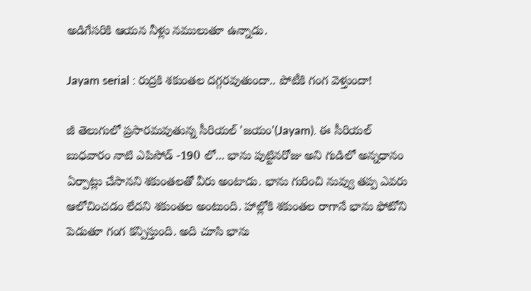అడిగేసరికి ఆయన నీళ్లు నములుతూ ఉన్నాడు.

Jayam serial : రుద్రకి శకుంతల దగ్గరవుతుందా.. పోటీకి గంగ వెళ్తుందా!

జీ తెలుగులో ప్రసారమవుతున్న సీరియల్ 'జయం'(Jayam). ఈ సీరియల్ బుధవారం నాటి ఎపిసోడ్ -190 లో... భాను పుట్టినరోజు అని గుడిలో అన్నధానం ఏర్పాట్లు చేసానని శకుంతలతో వీరు అంటాడు. భాను గురించి నువ్వు తప్ప ఎవరు ఆలోచించడం లేదని శకుంతల అంటుంది. హాల్లోకి శకుంతల రాగానే భాను ఫోటోని పెడుతూ గంగ కన్పిస్తుంది. అది చూసి భాను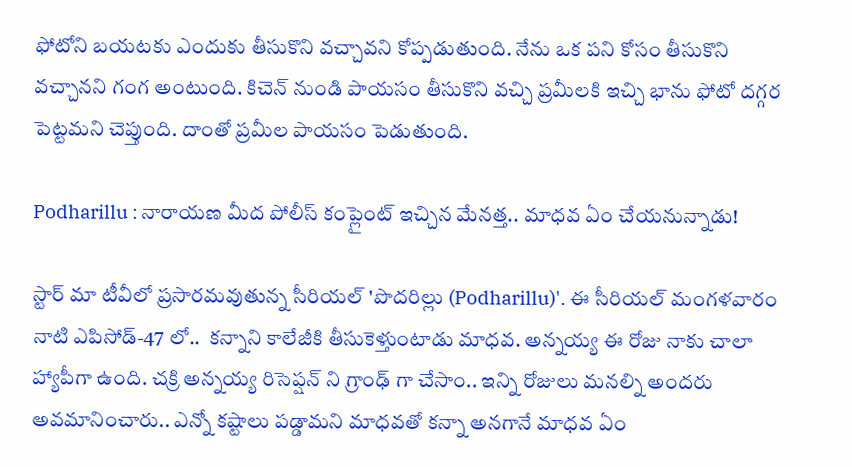ఫోటోని బయటకు ఎందుకు తీసుకొని వచ్చావని కోప్పడుతుంది. నేను ఒక పని కోసం తీసుకొని వచ్చానని గంగ అంటుంది. కిచెన్ నుండి పాయసం తీసుకొని వచ్చి ప్రమీలకి ఇచ్చి భాను ఫోటో దగ్గర పెట్టమని చెప్తుంది. దాంతో ప్రమీల పాయసం పెడుతుంది.

Podharillu : నారాయణ మీద పోలీస్ కంప్లైంట్ ఇచ్చిన మేనత్త.. మాధవ ఏం చేయనున్నాడు!

స్టార్ మా టీవీలో ప్రసారమవుతున్న సీరియల్ 'పొదరిల్లు (Podharillu)'. ఈ సీరియల్ మంగళవారం నాటి ఎపిసోడ్-47 లో..  కన్నాని కాలేజీకి తీసుకెళ్తుంటాడు మాధవ. అన్నయ్య ఈ రోజు నాకు చాలా హ్యాపీగా ఉంది. చక్రి అన్నయ్య రిసెప్షన్ ని గ్రాంఢ్ గా చేసాం.. ఇన్ని రోజులు మనల్ని అందరు అవమానించారు.. ఎన్నో కష్టాలు పడ్డామని మాధవతో కన్నా అనగానే మాధవ ఏం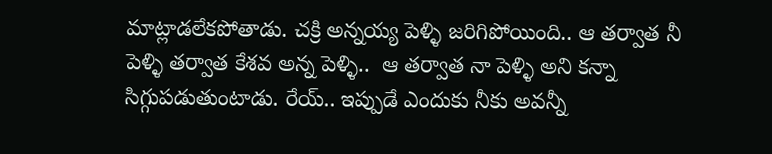మాట్లాడలేకపోతాడు. చక్రి అన్నయ్య పెళ్ళి జరిగిపోయింది.. ఆ తర్వాత నీ పెళ్ళి తర్వాత కేశవ అన్న పెళ్ళి..  ఆ తర్వాత నా పెళ్ళి అని కన్నా సిగ్గుపడుతుంటాడు. రేయ్.. ఇప్పుడే ఎందుకు నీకు అవన్నీ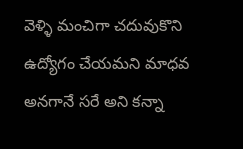వెళ్ళి మంచిగా చదువుకొని ఉద్యోగం చేయమని మాధవ అనగానే సరే అని కన్నా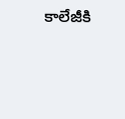కాలేజీకి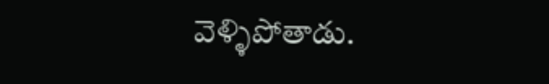వెళ్ళిపోతాడు.